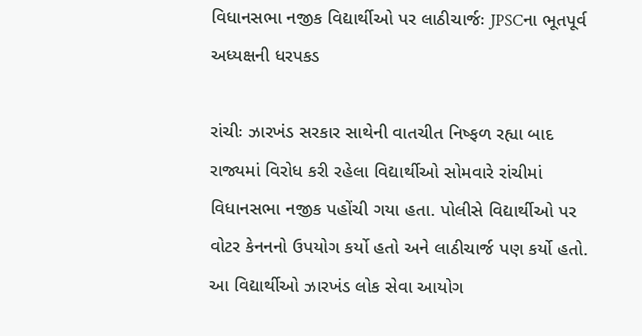વિધાનસભા નજીક વિદ્યાર્થીઓ પર લાઠીચાર્જઃ JPSCના ભૂતપૂર્વ અધ્યક્ષની ધરપકડ

રાંચીઃ ઝારખંડ સરકાર સાથેની વાતચીત નિષ્ફળ રહ્યા બાદ રાજ્યમાં વિરોધ કરી રહેલા વિદ્યાર્થીઓ સોમવારે રાંચીમાં વિધાનસભા નજીક પહોંચી ગયા હતા. પોલીસે વિદ્યાર્થીઓ પર વોટર કેનનનો ઉપયોગ કર્યો હતો અને લાઠીચાર્જ પણ કર્યો હતો. આ વિદ્યાર્થીઓ ઝારખંડ લોક સેવા આયોગ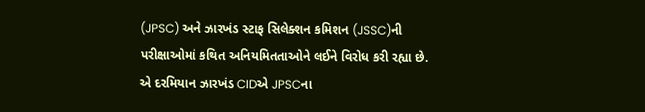(JPSC) અને ઝારખંડ સ્ટાફ સિલેક્શન કમિશન (JSSC)ની પરીક્ષાઓમાં કથિત અનિયમિતતાઓને લઈને વિરોધ કરી રહ્યા છે. એ દરમિયાન ઝારખંડ CIDએ JPSCના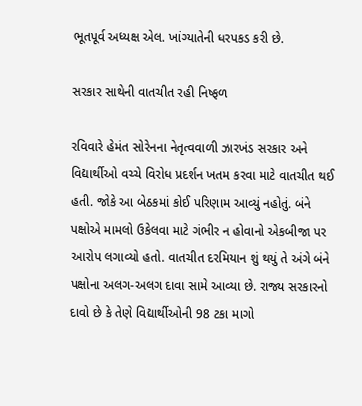ભૂતપૂર્વ અધ્યક્ષ એલ. ખાંગ્યાતેની ધરપકડ કરી છે.

સરકાર સાથેની વાતચીત રહી નિષ્ફળ

રવિવારે હેમંત સોરેનના નેતૃત્વવાળી ઝારખંડ સરકાર અને વિદ્યાર્થીઓ વચ્ચે વિરોધ પ્રદર્શન ખતમ કરવા માટે વાતચીત થઈ હતી. જોકે આ બેઠકમાં કોઈ પરિણામ આવ્યું નહોતું. બંને પક્ષોએ મામલો ઉકેલવા માટે ગંભીર ન હોવાનો એકબીજા પર આરોપ લગાવ્યો હતો. વાતચીત દરમિયાન શું થયું તે અંગે બંને પક્ષોના અલગ-અલગ દાવા સામે આવ્યા છે. રાજ્ય સરકારનો દાવો છે કે તેણે વિદ્યાર્થીઓની 98 ટકા માગો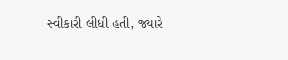સ્વીકારી લીધી હતી, જ્યારે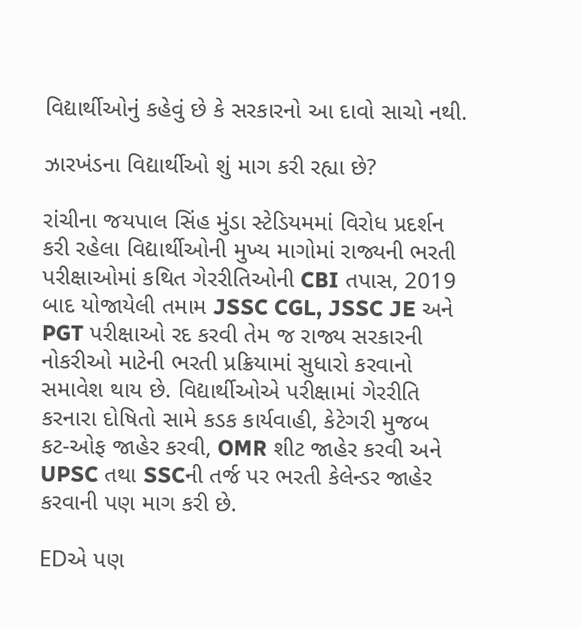વિદ્યાર્થીઓનું કહેવું છે કે સરકારનો આ દાવો સાચો નથી.

ઝારખંડના વિદ્યાર્થીઓ શું માગ કરી રહ્યા છે?

રાંચીના જયપાલ સિંહ મુંડા સ્ટેડિયમમાં વિરોધ પ્રદર્શન કરી રહેલા વિદ્યાર્થીઓની મુખ્ય માગોમાં રાજ્યની ભરતી પરીક્ષાઓમાં કથિત ગેરરીતિઓની CBI તપાસ, 2019 બાદ યોજાયેલી તમામ JSSC CGL, JSSC JE અને PGT પરીક્ષાઓ રદ કરવી તેમ જ રાજ્ય સરકારની નોકરીઓ માટેની ભરતી પ્રક્રિયામાં સુધારો કરવાનો સમાવેશ થાય છે. વિદ્યાર્થીઓએ પરીક્ષામાં ગેરરીતિ કરનારા દોષિતો સામે કડક કાર્યવાહી, કેટેગરી મુજબ કટ-ઓફ જાહેર કરવી, OMR શીટ જાહેર કરવી અને UPSC તથા SSCની તર્જ પર ભરતી કેલેન્ડર જાહેર કરવાની પણ માગ કરી છે.

EDએ પણ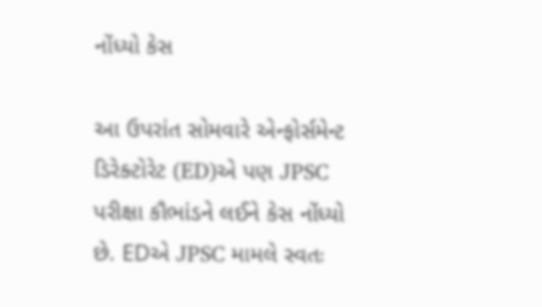નોંધ્યો કેસ

આ ઉપરાંત સોમવારે એન્ફોર્સમેન્ટ ડિરેક્ટોરેટ (ED)એ પણ JPSC પરીક્ષા કૌભાંડને લઈને કેસ નોંધ્યો છે. EDએ JPSC મામલે સ્વતઃ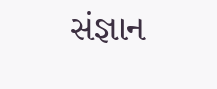સંજ્ઞાન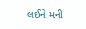લઈને મની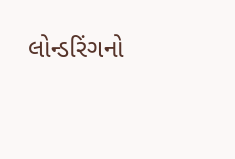લોન્ડરિંગનો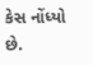કેસ નોંધ્યો છે.